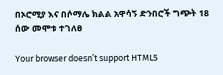በኦሮሚያ እና በሶማሌ ክልል አዋሳኝ ድንበሮች ግጭት 18 ሰው መሞቱ ተገለፀ

Your browser doesn’t support HTML5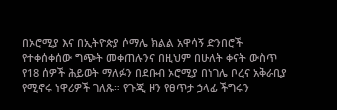በኦሮሚያ እና በኢትዮጵያ ሶማሌ ክልል አዋሳኝ ድንበሮች የተቀሰቀሰው ግጭት መቀጠሉንና በዚህም በሁለት ቀናት ውስጥ የ18 ሰዎች ሕይወት ማለፉን በደቡብ ኦሮሚያ በነገሌ ቦረና አቅራቢያ የሚኖሩ ነዋሪዎች ገለጹ። የጉጂ ዞን የፀጥታ ኃላፊ ችግሩን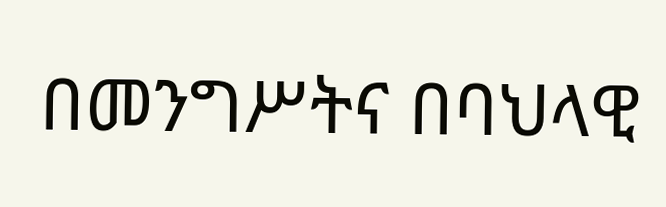በመንግሥትና በባህላዊ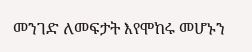መንገድ ለመፍታት እየሞከሩ መሆኑን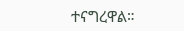ተናግረዋል።